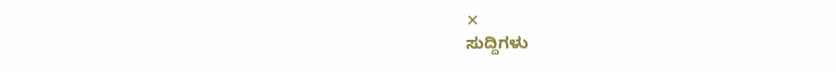✕
ಸುದ್ದಿಗಳು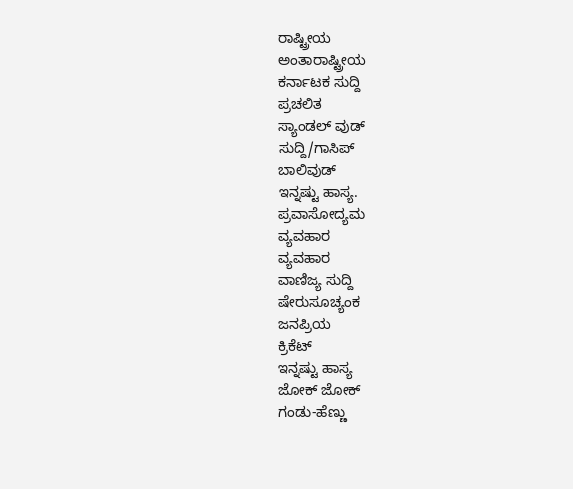ರಾಷ್ಟ್ರೀಯ
ಅಂತಾರಾಷ್ಟ್ರೀಯ
ಕರ್ನಾಟಕ ಸುದ್ದಿ
ಪ್ರಚಲಿತ
ಸ್ಯಾಂಡಲ್ ವುಡ್
ಸುದ್ದಿ/ಗಾಸಿಪ್
ಬಾಲಿವುಡ್
ಇನ್ನಷ್ಟು ಹಾಸ್ಯ.
ಪ್ರವಾಸೋದ್ಯಮ
ವ್ಯವಹಾರ
ವ್ಯವಹಾರ
ವಾಣಿಜ್ಯ ಸುದ್ದಿ
ಷೇರುಸೂಚ್ಯಂಕ
ಜನಪ್ರಿಯ
ಕ್ರಿಕೆಟ್
ಇನ್ನಷ್ಟು ಹಾಸ್ಯ
ಜೋಕ್ ಜೋಕ್
ಗಂಡು-ಹೆಣ್ಣು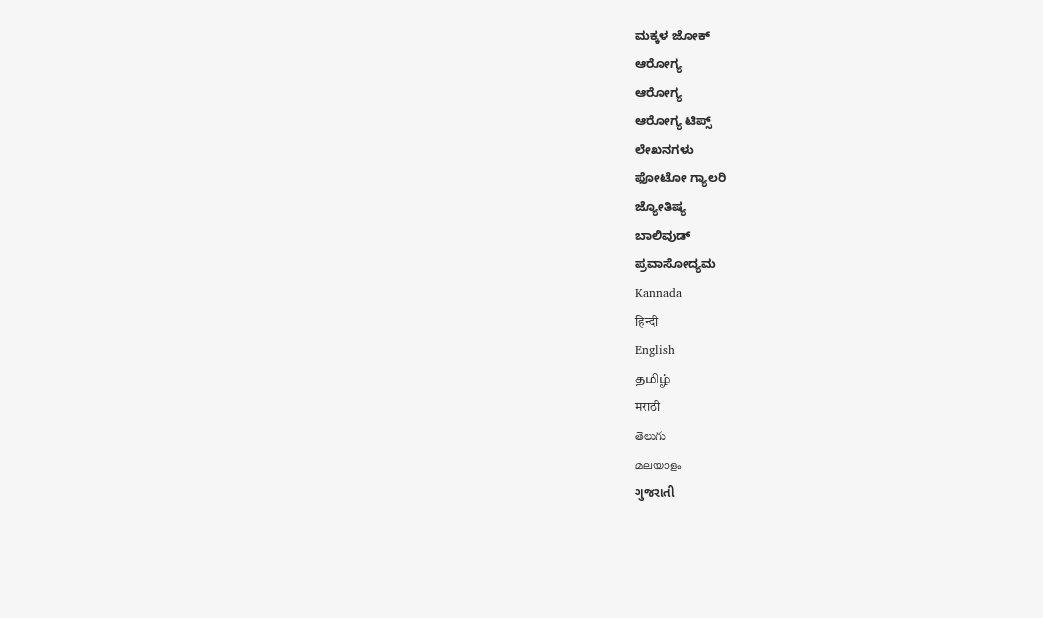ಮಕ್ಕಳ ಜೋಕ್
ಆರೋಗ್ಯ
ಆರೋಗ್ಯ
ಆರೋಗ್ಯ ಟಿಪ್ಸ್
ಲೇಖನಗಳು
ಫೋಟೋ ಗ್ಯಾಲರಿ
ಜ್ಯೋತಿಷ್ಯ
ಬಾಲಿವುಡ್
ಪ್ರವಾಸೋದ್ಯಮ
Kannada
हिन्दी
English
தமிழ்
मराठी
తెలుగు
മലയാളം
ગુજરાતી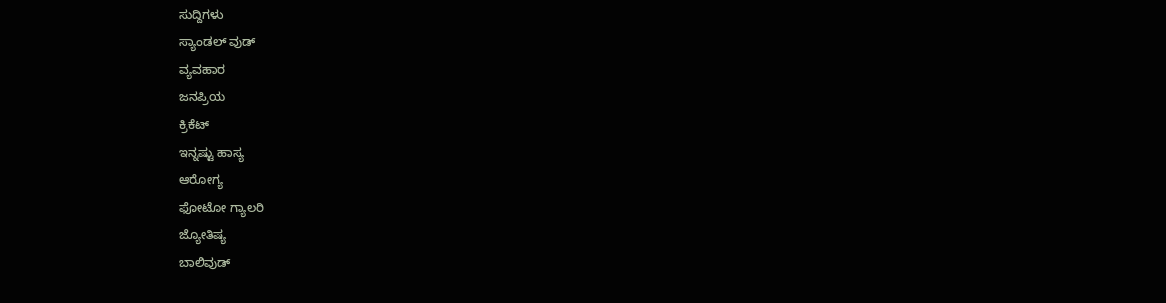ಸುದ್ದಿಗಳು
ಸ್ಯಾಂಡಲ್ ವುಡ್
ವ್ಯವಹಾರ
ಜನಪ್ರಿಯ
ಕ್ರಿಕೆಟ್
ಇನ್ನಷ್ಟು ಹಾಸ್ಯ
ಆರೋಗ್ಯ
ಫೋಟೋ ಗ್ಯಾಲರಿ
ಜ್ಯೋತಿಷ್ಯ
ಬಾಲಿವುಡ್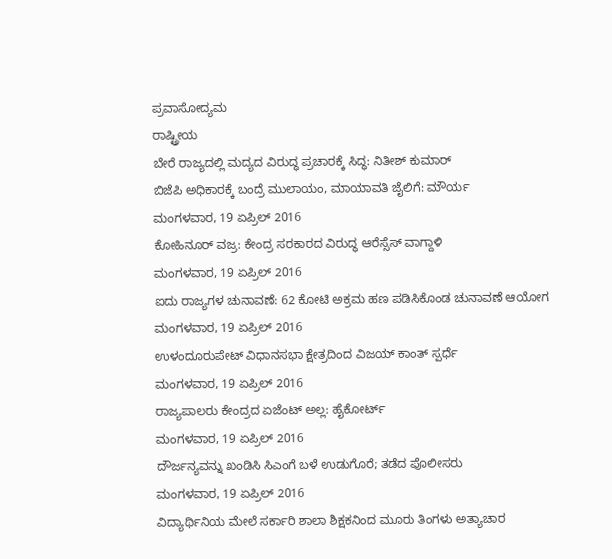ಪ್ರವಾಸೋದ್ಯಮ
ರಾಷ್ಟ್ರೀಯ
ಬೇರೆ ರಾಜ್ಯದಲ್ಲಿ ಮದ್ಯದ ವಿರುದ್ಧ ಪ್ರಚಾರಕ್ಕೆ ಸಿದ್ಧ: ನಿತೀಶ್ ಕುಮಾರ್
ಬಿಜೆಪಿ ಅಧಿಕಾರಕ್ಕೆ ಬಂದ್ರೆ ಮುಲಾಯಂ, ಮಾಯಾವತಿ ಜೈಲಿಗೆ: ಮೌರ್ಯ
ಮಂಗಳವಾರ, 19 ಏಪ್ರಿಲ್ 2016
ಕೋಹಿನೂರ್ ವಜ್ರ: ಕೇಂದ್ರ ಸರಕಾರದ ವಿರುದ್ಧ ಆರೆಸ್ಸೆಸ್ ವಾಗ್ದಾಳಿ
ಮಂಗಳವಾರ, 19 ಏಪ್ರಿಲ್ 2016
ಐದು ರಾಜ್ಯಗಳ ಚುನಾವಣೆ: 62 ಕೋಟಿ ಅಕ್ರಮ ಹಣ ಪಡಿಸಿಕೊಂಡ ಚುನಾವಣೆ ಆಯೋಗ
ಮಂಗಳವಾರ, 19 ಏಪ್ರಿಲ್ 2016
ಉಳಂದೂರುಪೇಟ್ ವಿಧಾನಸಭಾ ಕ್ಷೇತ್ರದಿಂದ ವಿಜಯ್ ಕಾಂತ್ ಸ್ಪರ್ಧೆ
ಮಂಗಳವಾರ, 19 ಏಪ್ರಿಲ್ 2016
ರಾಜ್ಯಪಾಲರು ಕೇಂದ್ರದ ಏಜೆಂಟ್ ಅಲ್ಲ: ಹೈಕೋರ್ಟ್
ಮಂಗಳವಾರ, 19 ಏಪ್ರಿಲ್ 2016
ದೌರ್ಜನ್ಯವನ್ನು ಖಂಡಿಸಿ ಸಿಎಂಗೆ ಬಳೆ ಉಡುಗೊರೆ; ತಡೆದ ಪೊಲೀಸರು
ಮಂಗಳವಾರ, 19 ಏಪ್ರಿಲ್ 2016
ವಿದ್ಯಾರ್ಥಿನಿಯ ಮೇಲೆ ಸರ್ಕಾರಿ ಶಾಲಾ ಶಿಕ್ಷಕನಿಂದ ಮೂರು ತಿಂಗಳು ಅತ್ಯಾಚಾರ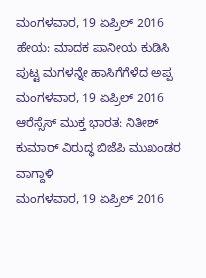ಮಂಗಳವಾರ, 19 ಏಪ್ರಿಲ್ 2016
ಹೇಯ: ಮಾದಕ ಪಾನೀಯ ಕುಡಿಸಿ ಪುಟ್ಟ ಮಗಳನ್ನೇ ಹಾಸಿಗೆಗೆಳೆದ ಅಪ್ಪ
ಮಂಗಳವಾರ, 19 ಏಪ್ರಿಲ್ 2016
ಆರೆಸ್ಸೆಸ್ ಮುಕ್ತ ಭಾರತ: ನಿತೀಶ್ ಕುಮಾರ್ ವಿರುದ್ಧ ಬಿಜೆಪಿ ಮುಖಂಡರ ವಾಗ್ದಾಳಿ
ಮಂಗಳವಾರ, 19 ಏಪ್ರಿಲ್ 2016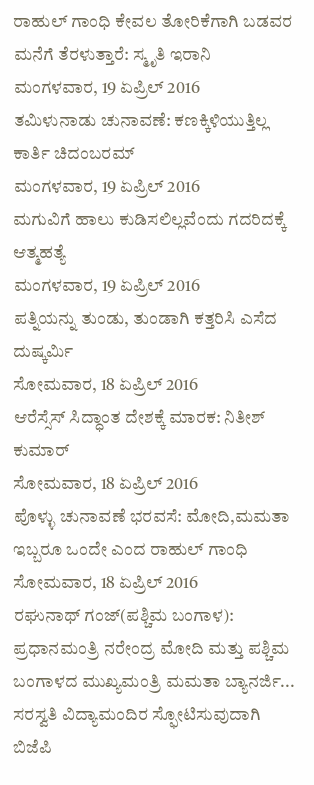ರಾಹುಲ್ ಗಾಂಧಿ ಕೇವಲ ತೋರಿಕೆಗಾಗಿ ಬಡವರ ಮನೆಗೆ ತೆರಳುತ್ತಾರೆ: ಸ್ಮೃತಿ ಇರಾನಿ
ಮಂಗಳವಾರ, 19 ಏಪ್ರಿಲ್ 2016
ತಮಿಳುನಾಡು ಚುನಾವಣೆ: ಕಣಕ್ಕಿಳಿಯುತ್ತಿಲ್ಲ ಕಾರ್ತಿ ಚಿದಂಬರಮ್
ಮಂಗಳವಾರ, 19 ಏಪ್ರಿಲ್ 2016
ಮಗುವಿಗೆ ಹಾಲು ಕುಡಿಸಲಿಲ್ಲವೆಂದು ಗದರಿದಕ್ಕೆ ಆತ್ಮಹತ್ಯೆ
ಮಂಗಳವಾರ, 19 ಏಪ್ರಿಲ್ 2016
ಪತ್ನಿಯನ್ನು ತುಂಡು, ತುಂಡಾಗಿ ಕತ್ತರಿಸಿ ಎಸೆದ ದುಷ್ಕರ್ಮಿ
ಸೋಮವಾರ, 18 ಏಪ್ರಿಲ್ 2016
ಆರೆಸ್ಸೆಸ್ ಸಿದ್ಧಾಂತ ದೇಶಕ್ಕೆ ಮಾರಕ: ನಿತೀಶ್ ಕುಮಾರ್
ಸೋಮವಾರ, 18 ಏಪ್ರಿಲ್ 2016
ಪೊಳ್ಳು ಚುನಾವಣೆ ಭರವಸೆ: ಮೋದಿ,ಮಮತಾ ಇಬ್ಬರೂ ಒಂದೇ ಎಂದ ರಾಹುಲ್ ಗಾಂಧಿ
ಸೋಮವಾರ, 18 ಏಪ್ರಿಲ್ 2016
ರಘುನಾಥ್ ಗಂಜ್(ಪಶ್ಚಿಮ ಬಂಗಾಳ): ಪ್ರಧಾನಮಂತ್ರಿ ನರೇಂದ್ರ ಮೋದಿ ಮತ್ತು ಪಶ್ಚಿಮ ಬಂಗಾಳದ ಮುಖ್ಯಮಂತ್ರಿ ಮಮತಾ ಬ್ಯಾನರ್ಜಿ...
ಸರಸ್ವತಿ ವಿದ್ಯಾಮಂದಿರ ಸ್ಫೋಟಿಸುವುದಾಗಿ ಬಿಜೆಪಿ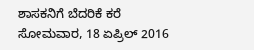ಶಾಸಕನಿಗೆ ಬೆದರಿಕೆ ಕರೆ
ಸೋಮವಾರ, 18 ಏಪ್ರಿಲ್ 2016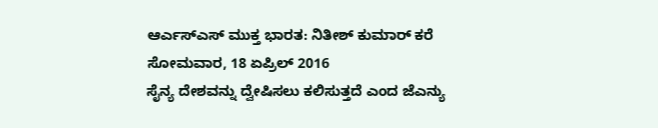ಆರ್ಎಸ್ಎಸ್ ಮುಕ್ತ ಭಾರತ: ನಿತೀಶ್ ಕುಮಾರ್ ಕರೆ
ಸೋಮವಾರ, 18 ಏಪ್ರಿಲ್ 2016
ಸೈನ್ಯ ದೇಶವನ್ನು ದ್ವೇಷಿಸಲು ಕಲಿಸುತ್ತದೆ ಎಂದ ಜೆಎನ್ಯು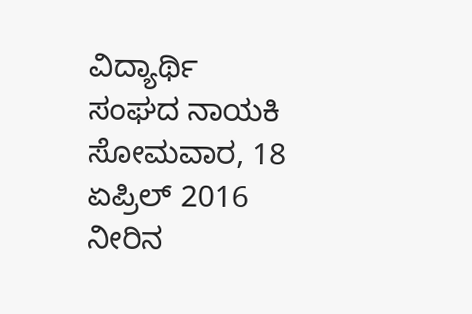ವಿದ್ಯಾರ್ಥಿ ಸಂಘದ ನಾಯಕಿ
ಸೋಮವಾರ, 18 ಏಪ್ರಿಲ್ 2016
ನೀರಿನ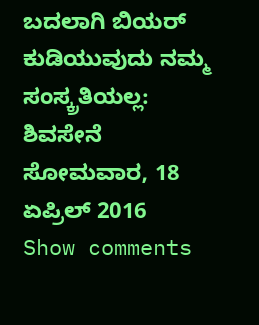ಬದಲಾಗಿ ಬಿಯರ್ ಕುಡಿಯುವುದು ನಮ್ಮ ಸಂಸ್ಕ್ರತಿಯಲ್ಲ: ಶಿವಸೇನೆ
ಸೋಮವಾರ, 18 ಏಪ್ರಿಲ್ 2016
Show comments